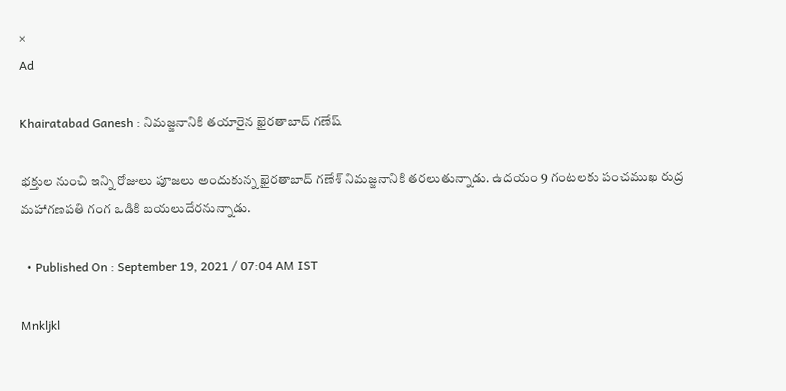×
Ad

Khairatabad Ganesh : నిమజ్జనానికి తయారైన ఖైరతాబాద్ గణేష్

భక్తుల నుంచి ఇన్ని రోజులు పూజలు అందుకున్న ఖైరతాబాద్‌ గణేశ్‌ నిమజ్జనానికి తరలుతున్నాడు. ఉదయం 9 గంటలకు పంచముఖ రుద్ర మహాగణపతి గంగ ఒడికి బయలుదేరనున్నాడు.

  • Published On : September 19, 2021 / 07:04 AM IST

Mnkljkl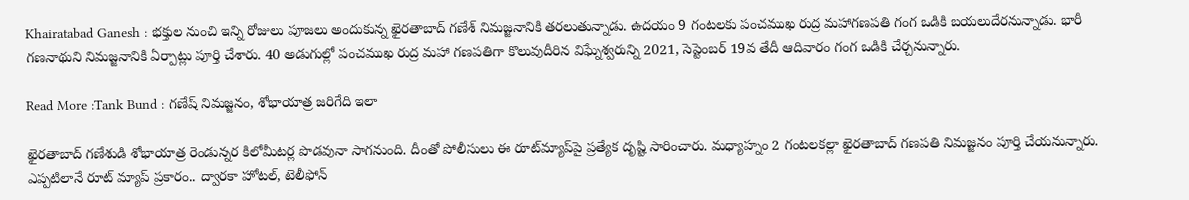Khairatabad Ganesh : భక్తుల నుంచి ఇన్ని రోజులు పూజలు అందుకున్న ఖైరతాబాద్‌ గణేశ్‌ నిమజ్జనానికి తరలుతున్నాడు. ఉదయం 9 గంటలకు పంచముఖ రుద్ర మహాగణపతి గంగ ఒడికి బయలుదేరనున్నాడు. భారీ గణనాథుని నిమజ్జనానికి ఏర్పాట్లు పూర్తి చేశారు. 40 అడుగుల్లో పంచముఖ రుద్ర మహా గణపతిగా కొలువుదీరిన విఘ్నేశ్వరున్ని 2021, సెప్టెంబర్ 19వ తేదీ ఆదివారం గంగ ఒడికి చేర్చనున్నారు.

Read More :Tank Bund : గణేష్ నిమజ్జనం, శోభాయాత్ర జరిగేది ఇలా

ఖైరతాబాద్‌ గణేశుడి శోభాయాత్ర రెండున్నర కిలోమీటర్ల పొడవునా సాగనుంది. దీంతో పోలీసులు ఈ రూట్‌మ్యాప్‌పై ప్రత్యేక దృష్టి సారించారు. మధ్యాహ్నం 2 గంటలకల్లా ఖైరతాబాద్‌ గణపతి నిమజ్జనం పూర్తి చేయనున్నారు.  ఎప్పటిలానే రూట్‌ మ్యాప్‌ ప్రకారం.. ద్వారకా హోటల్‌, టెలీఫోన్‌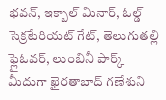భవన్‌, ఇక్బాల్‌ మినార్‌, ఓల్డ్‌ సెక్రటేరియట్‌ గేట్‌, తెలుగుతల్లి ఫ్లైఓవర్‌, లుంబినీ పార్క్‌ మీదుగా ఖైరతాబాద్‌ గణేశుని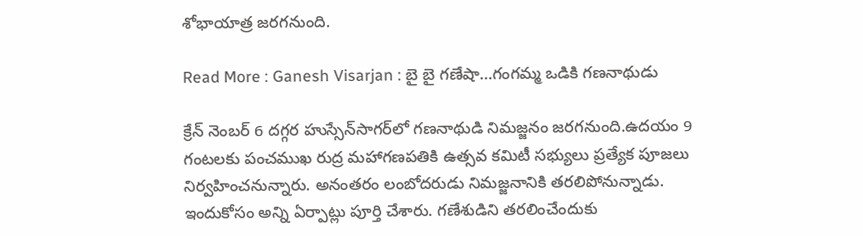శోభాయాత్ర జరగనుంది.

Read More : Ganesh Visarjan : బై బై గణేషా…గంగమ్మ ఒడికి గణనాథుడు

క్రేన్‌ నెంబర్‌ 6 దగ్గర హుస్సేన్‌సాగర్‌లో గణనాథుడి నిమజ్జనం జరగనుంది.ఉదయం 9 గంటలకు పంచముఖ రుద్ర మహాగణపతికి ఉత్సవ కమిటీ సభ్యులు ప్రత్యేక పూజలు నిర్వహించనున్నారు. అనంతరం లంబోదరుడు నిమజ్జనానికి తరలిపోనున్నాడు. ఇందుకోసం అన్ని ఏర్పాట్లు పూర్తి చేశారు. గణేశుడిని తరలించేందుకు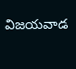విజయవాడ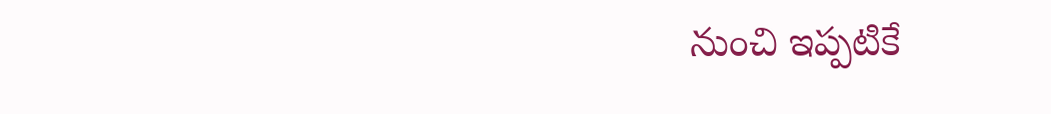నుంచి ఇప్పటికే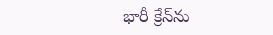భారీ క్రేన్‌ను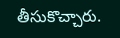తీసుకొచ్చారు.